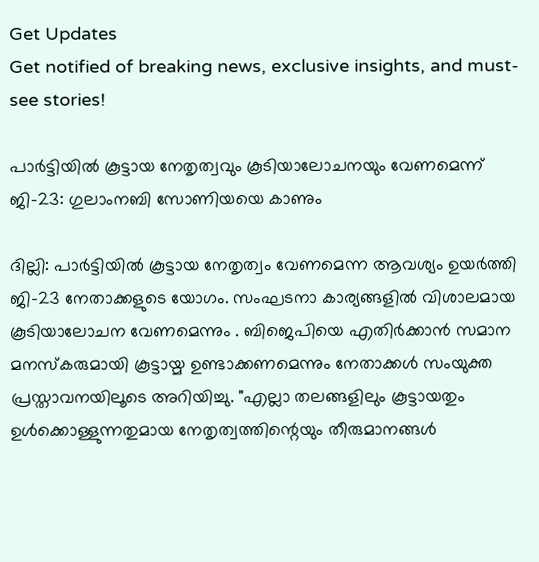Get Updates
Get notified of breaking news, exclusive insights, and must-see stories!

പാർട്ടിയില്‍ കൂട്ടായ നേതൃത്വവും കൂടിയാലോചനയും വേണമെന്ന് ജി-23: ഗുലാംനബി സോണിയയെ കാണും

ദില്ലി: പാർട്ടിയില്‍ കൂട്ടായ നേതൃത്വം വേണമെന്ന ആവശ്യം ഉയർത്തി ജി-23 നേതാക്കളുടെ യോഗം. സംഘടനാ കാര്യങ്ങളിൽ വിശാലമായ കൂടിയാലോചന വേണമെന്നും . ബിജെപിയെ എതിർക്കാൻ സമാന മനസ്കരുമായി കൂട്ടായ്മ ഉണ്ടാക്കണമെന്നും നേതാക്കള്‍ സംയുക്ത പ്രസ്താവനയിലൂടെ അറിയിച്ചു. "എല്ലാ തലങ്ങളിലും കൂട്ടായതും ഉൾക്കൊള്ളുന്നതുമായ നേതൃത്വത്തിന്റെയും തീരുമാനങ്ങൾ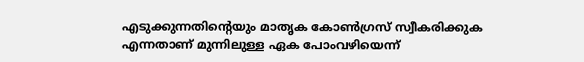എടുക്കുന്നതിന്റെയും മാതൃക കോൺഗ്രസ് സ്വീകരിക്കുക എന്നതാണ് മുന്നിലുള്ള ഏക പോംവഴിയെന്ന്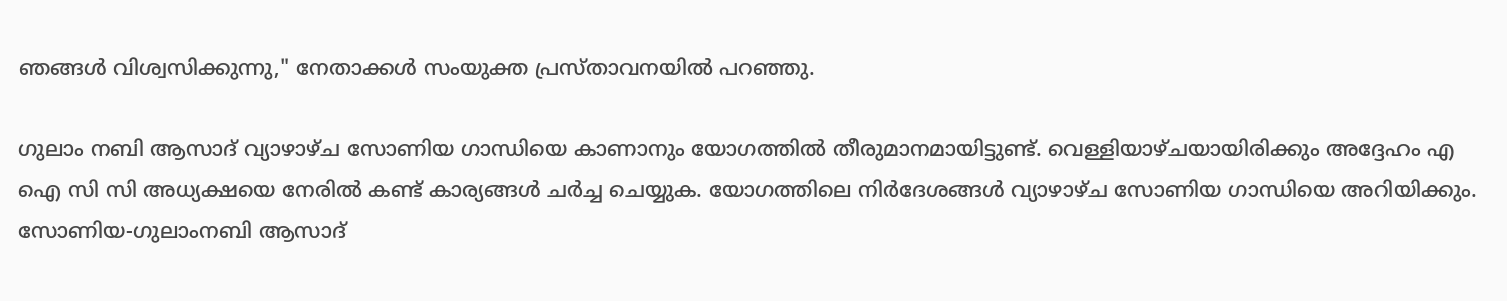ഞങ്ങൾ വിശ്വസിക്കുന്നു," നേതാക്കൾ സംയുക്ത പ്രസ്താവനയിൽ പറഞ്ഞു.

ഗുലാം നബി ആസാദ് വ്യാഴാഴ്ച സോണിയ ഗാന്ധിയെ കാണാനും യോഗത്തില്‍ തീരുമാനമായിട്ടുണ്ട്. വെള്ളിയാഴ്ചയായിരിക്കും അദ്ദേഹം എ ഐ സി സി അധ്യക്ഷയെ നേരില്‍ കണ്ട് കാര്യങ്ങള്‍ ചർച്ച ചെയ്യുക. യോഗത്തിലെ നിർദേശങ്ങൾ വ്യാഴാഴ്ച സോണിയ ഗാന്ധിയെ അറിയിക്കും. സോണിയ-ഗുലാംനബി ആസാദ്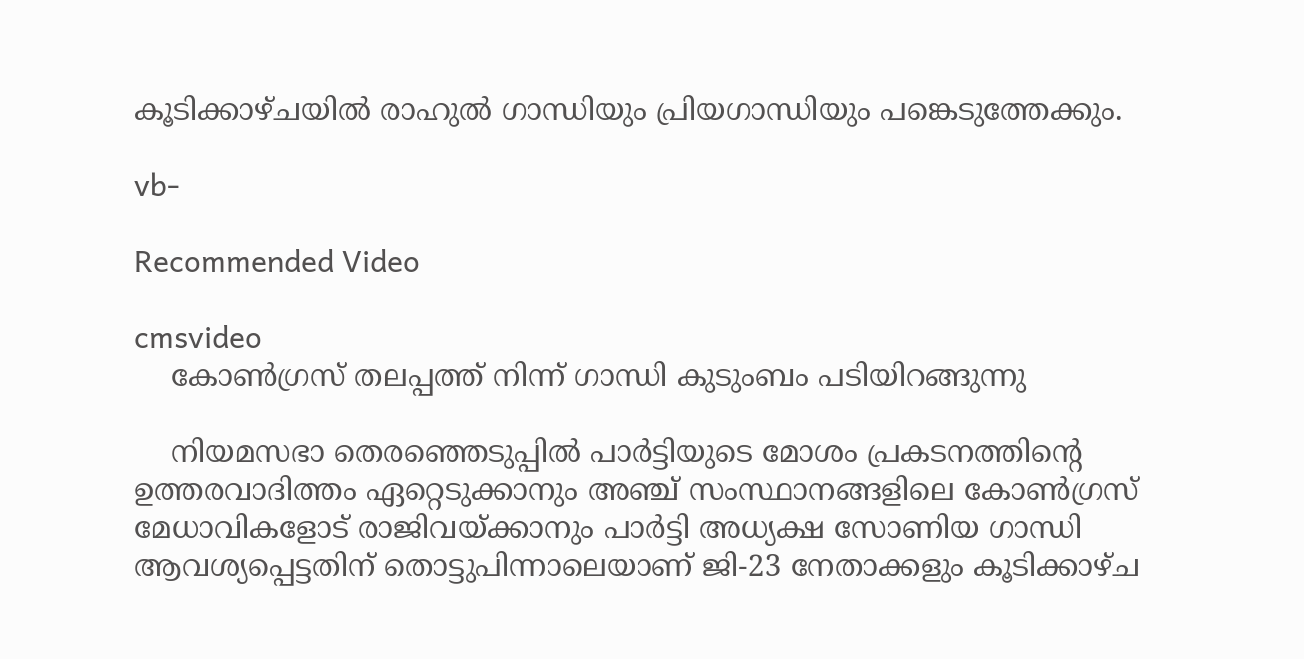കൂടിക്കാഴ്ചയില്‍ രാഹുല്‍ ഗാന്ധിയും പ്രിയഗാന്ധിയും പങ്കെടുത്തേക്കും.

vb-

Recommended Video

cmsvideo
    കോണ്‍ഗ്രസ് തലപ്പത്ത് നിന്ന് ഗാന്ധി കുടുംബം പടിയിറങ്ങുന്നു

    നിയമസഭാ തെരഞ്ഞെടുപ്പിൽ പാർട്ടിയുടെ മോശം പ്രകടനത്തിന്റെ ഉത്തരവാദിത്തം ഏറ്റെടുക്കാനും അഞ്ച് സംസ്ഥാനങ്ങളിലെ കോൺഗ്രസ് മേധാവികളോട് രാജിവയ്ക്കാനും പാർട്ടി അധ്യക്ഷ സോണിയ ഗാന്ധി ആവശ്യപ്പെട്ടതിന് തൊട്ടുപിന്നാലെയാണ് ജി-23 നേതാക്കളും കൂടിക്കാഴ്ച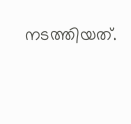നടത്തിയത്.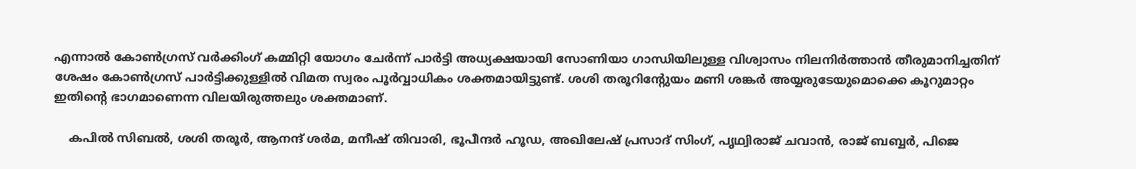എന്നാൽ കോൺഗ്രസ് വർക്കിംഗ് കമ്മിറ്റി യോഗം ചേർന്ന് പാർട്ടി അധ്യക്ഷയായി സോണിയാ ഗാന്ധിയിലുള്ള വിശ്വാസം നിലനിർത്താൻ തീരുമാനിച്ചതിന് ശേഷം കോണ്‍ഗ്രസ് പാർട്ടിക്കുള്ളില്‍ വിമത സ്വരം പൂർവ്വാധികം ശക്തമായിട്ടുണ്ട്. ശശി തരൂറിന്റേുയം മണി ശങ്കർ അയ്യരുടേയുമൊക്കെ കൂറുമാറ്റം ഇതിന്റെ ഭാഗമാണെന്ന വിലയിരുത്തലും ശക്തമാണ്.

    കപിൽ സിബൽ, ശശി തരൂർ, ആനന്ദ് ശർമ, മനീഷ് തിവാരി, ഭൂപീന്ദർ ഹൂഡ, അഖിലേഷ് പ്രസാദ് സിംഗ്, പൃഥ്വിരാജ് ചവാൻ, രാജ് ബബ്ബർ, പിജെ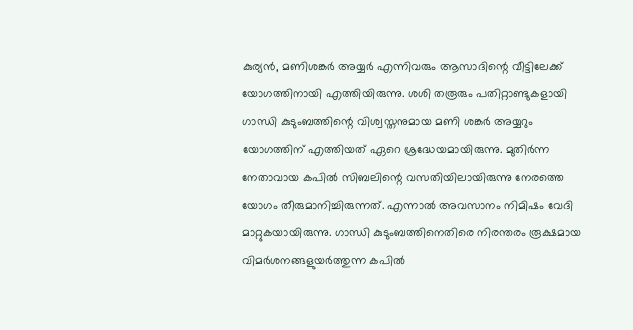കുര്യൻ, മണിശങ്കർ അയ്യർ എന്നിവരും ആസാദിന്റെ വീട്ടിലേക്ക് യോഗത്തിനായി എത്തിയിരുന്നു. ശശി തരൂരും പതിറ്റാണ്ടുകളായി ഗാന്ധി കുടുംബത്തിന്റെ വിശ്വസ്തനുമായ മണി ശങ്കർ അയ്യറും യോഗത്തിന് എത്തിയത് ഏറെ ശ്രദ്ധേയമായിരുന്നു. മുതിർന്ന നേതാവായ കപില്‍ സിബലിന്റെ വസതിയിലായിരുന്നു നേരത്തെ യോഗം തീരുമാനിച്ചിരുന്നത്. എന്നാല്‍ അവസാനം നിമിഷം വേദി മാറ്റുകയായിരുന്നു. ഗാന്ധി കുടുംബത്തിനെതിരെ നിരന്തരം രൂക്ഷമായ വിമർശനങ്ങളുയർത്തുന്ന കപില്‍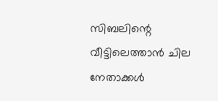സിബലിന്റെ വീട്ടിലെത്താന്‍ ചില നേതാക്കള്‍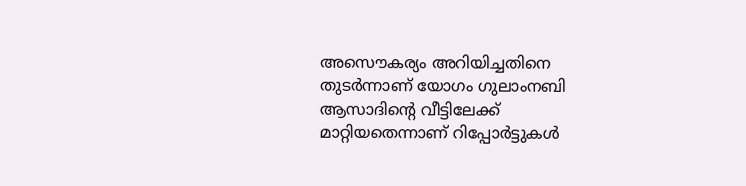അസൌകര്യം അറിയിച്ചതിനെ തുടർന്നാണ് യോഗം ഗുലാംനബി ആസാദിന്റെ വീട്ടിലേക്ക് മാറ്റിയതെന്നാണ് റിപ്പോർട്ടുകള്‍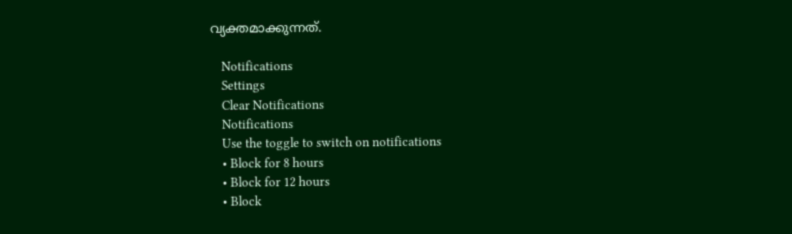വ്യക്തമാക്കുന്നത്.

    Notifications
    Settings
    Clear Notifications
    Notifications
    Use the toggle to switch on notifications
    • Block for 8 hours
    • Block for 12 hours
    • Block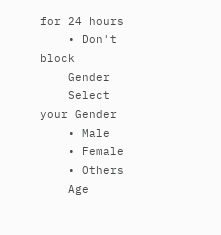for 24 hours
    • Don't block
    Gender
    Select your Gender
    • Male
    • Female
    • Others
    Age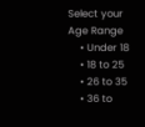Select your Age Range
    • Under 18
    • 18 to 25
    • 26 to 35
    • 36 to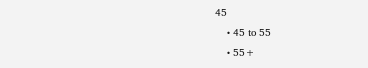45
    • 45 to 55
    • 55+